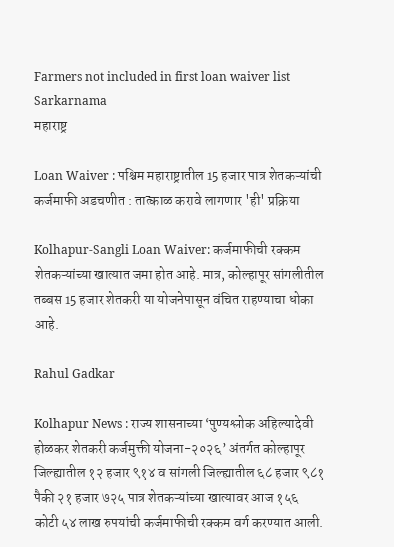Farmers not included in first loan waiver list Sarkarnama
महाराष्ट्र

Loan Waiver : पश्चिम महाराष्ट्रातील 15 हजार पात्र शेतकऱ्यांची कर्जमाफी अडचणीत : तात्काळ करावे लागणार 'ही' प्रक्रिया

Kolhapur-Sangli Loan Waiver: कर्जमाफीची रक्कम शेतकऱ्यांच्या खात्यात जमा होत आहे. मात्र, कोल्हापूर सांगलीतील तब्बस 15 हजार शेतकरी या योजनेपासून वंचित राहण्याचा धोका आहे.

Rahul Gadkar

Kolhapur News : राज्य शासनाच्या ‘पुण्यश्लोक अहिल्यादेवी होळकर शेतकरी कर्जमुक्ती योजना-२०२६’ अंतर्गत कोल्हापूर जिल्ह्यातील १२ हजार ९१४ व सांगली जिल्ह्यातील ६८ हजार ९८१ पैकी २१ हजार ७२५ पात्र शेतकऱ्यांच्या खात्यावर आज १५६ कोटी ५४ लाख रुपयांची कर्जमाफीची रक्कम वर्ग करण्यात आली.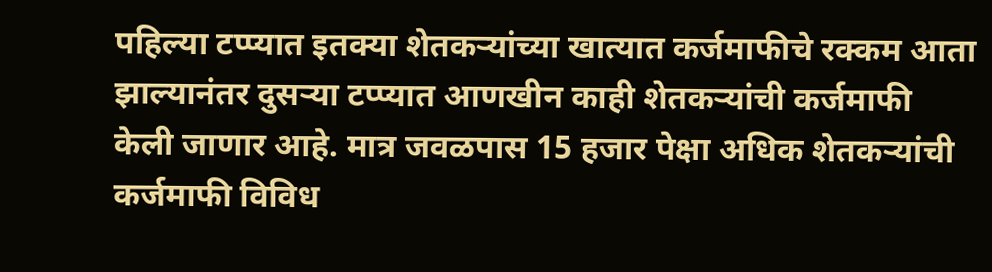पहिल्या टप्प्यात इतक्या शेतकऱ्यांच्या खात्यात कर्जमाफीचे रक्कम आता झाल्यानंतर दुसऱ्या टप्प्यात आणखीन काही शेतकऱ्यांची कर्जमाफी केली जाणार आहे. मात्र जवळपास 15 हजार पेक्षा अधिक शेतकऱ्यांची कर्जमाफी विविध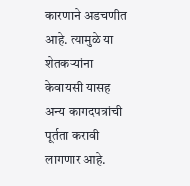कारणाने अडचणीत आहे. त्यामुळे या शेतकऱ्यांना केवायसी यासह अन्य कागदपत्रांची पूर्तता करावी लागणार आहे.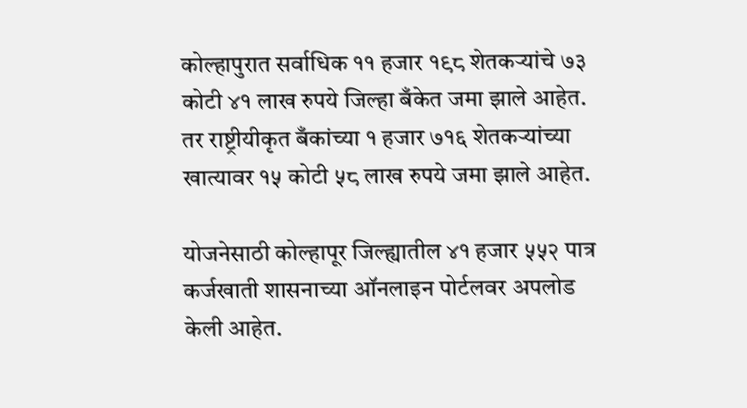कोल्हापुरात सर्वाधिक ११ हजार १९८ शेतकऱ्यांचे ७३ कोटी ४१ लाख रुपये जिल्हा बँकेत जमा झाले आहेत. तर राष्ट्रीयीकृत बँकांच्या १ हजार ७१६ शेतकऱ्यांच्या खात्यावर १५ कोटी ५८ लाख रुपये जमा झाले आहेत.

योजनेसाठी कोल्हापूर जिल्ह्यातील ४१ हजार ५५२ पात्र कर्जखाती शासनाच्या ऑनलाइन पोर्टलवर अपलोड केली आहेत.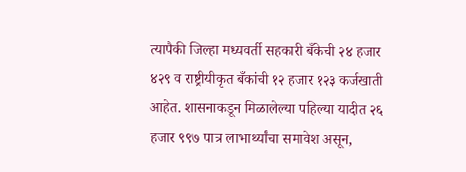त्यापैकी जिल्हा मध्यवर्ती सहकारी बँकेची २४ हजार ४२९ व राष्ट्रीयीकृत बँकांची १२ हजार १२३ कर्जखाती आहेत. शासनाकडून मिळालेल्या पहिल्या यादीत २६ हजार ९९७ पात्र लाभार्थ्यांचा समावेश असून,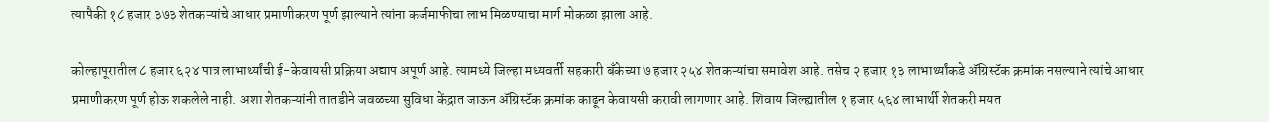त्यापैकी १८ हजार ३७३ शेतकऱ्यांचे आधार प्रमाणीकरण पूर्ण झाल्याने त्यांना कर्जमाफीचा लाभ मिळण्याचा मार्ग मोकळा झाला आहे.

कोल्हापूरातील ८ हजार ६२४ पात्र लाभार्थ्यांची ई-केवायसी प्रक्रिया अद्याप अपूर्ण आहे. त्यामध्ये जिल्हा मध्यवर्ती सहकारी बँकेच्या ७ हजार २५४ शेतकऱ्यांचा समावेश आहे. तसेच २ हजार १३ लाभार्थ्यांकडे ॲग्रिस्टॅक क्रमांक नसल्याने त्यांचे आधार प्रमाणीकरण पूर्ण होऊ शकलेले नाही. अशा शेतकऱ्यांनी तातडीने जवळच्या सुविधा केंद्रात जाऊन ॲग्रिस्टॅक क्रमांक काढून केवायसी करावी लागणार आहे. शिवाय जिल्ह्यातील १ हजार ५६४ लाभार्थी शेतकरी मयत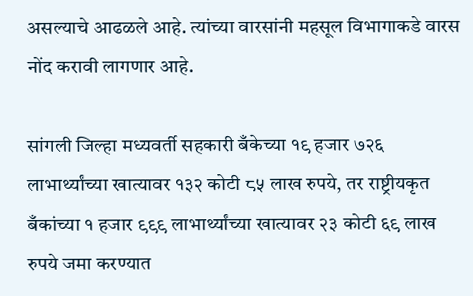असल्याचे आढळले आहे. त्यांच्या वारसांनी महसूल विभागाकडे वारस नोंद करावी लागणार आहे.

सांगली जिल्हा मध्यवर्ती सहकारी बँकेच्या १९ हजार ७२६ लाभार्थ्यांच्या खात्यावर १३२ कोटी ८५ लाख रुपये, तर राष्ट्रीयकृत बँकांच्या १ हजार ९९९ लाभार्थ्यांच्या खात्यावर २३ कोटी ६९ लाख रुपये जमा करण्यात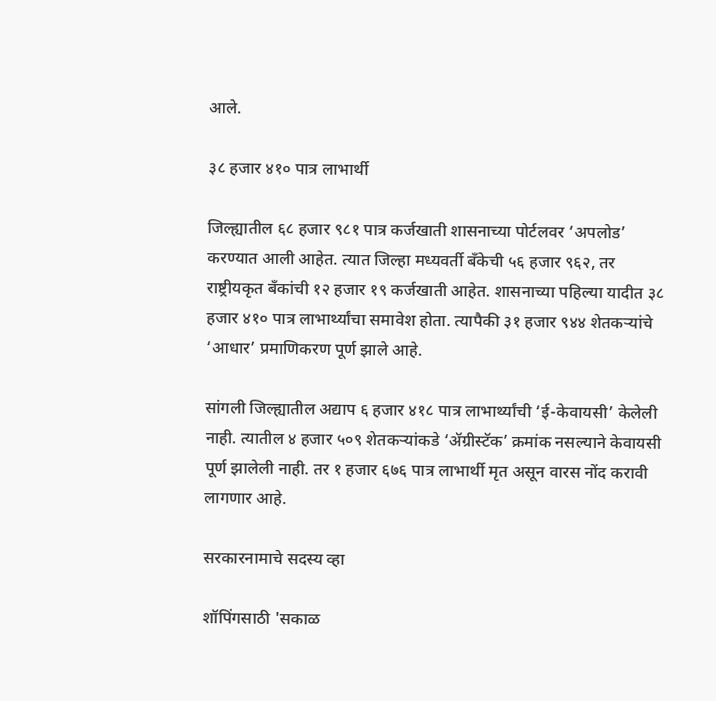आले.

३८ हजार ४१० पात्र लाभार्थी

जिल्ह्यातील ६८ हजार ९८१ पात्र कर्जखाती शासनाच्या पोर्टलवर ‘अपलोड’ करण्यात आली आहेत. त्यात जिल्हा मध्यवर्ती बँकेची ५६ हजार ९६२, तर राष्ट्रीयकृत बँकांची १२ हजार १९ कर्जखाती आहेत. शासनाच्या पहिल्या यादीत ३८ हजार ४१० पात्र लाभार्थ्यांचा समावेश होता. त्यापैकी ३१ हजार ९४४ शेतकऱ्यांचे ‘आधार’ प्रमाणिकरण पूर्ण झाले आहे.

सांगली जिल्ह्यातील अद्याप ६ हजार ४१८ पात्र लाभार्थ्यांची ‘ई-केवायसी’ केलेली नाही. त्यातील ४ हजार ५०९ शेतकऱ्यांकडे ‘ॲग्रीस्टॅक’ क्रमांक नसल्याने केवायसी पूर्ण झालेली नाही. तर १ हजार ६७६ पात्र लाभार्थी मृत असून वारस नोंद करावी लागणार आहे.

सरकारनामाचे सदस्य व्हा

शॉपिंगसाठी 'सकाळ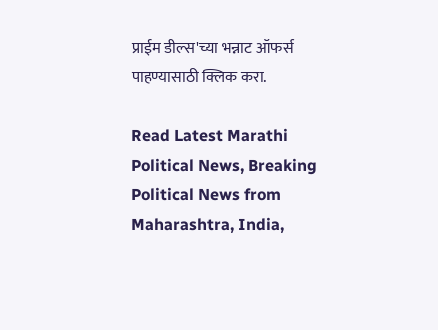प्राईम डील्स'च्या भन्नाट ऑफर्स पाहण्यासाठी क्लिक करा.

Read Latest Marathi Political News, Breaking Political News from Maharashtra, India,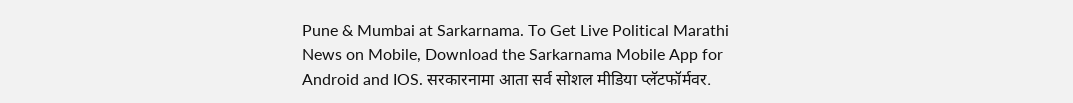Pune & Mumbai at Sarkarnama. To Get Live Political Marathi News on Mobile, Download the Sarkarnama Mobile App for Android and IOS. सरकारनामा आता सर्व सोशल मीडिया प्लॅटफॉर्मवर.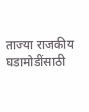ताज्या राजकीय घडामोडींसाठी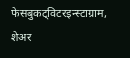फेसबुकट्विटरइन्स्टाग्राम, शेअर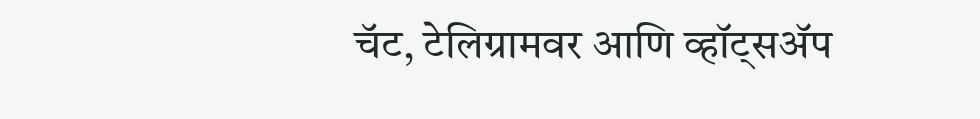चॅट, टेलिग्रामवर आणि व्हॉट्सॲप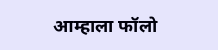आम्हाला फॉलो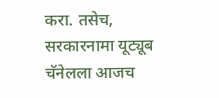करा. तसेच, सरकारनामा यूट्यूब चॅनेलला आजच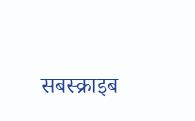सबस्क्राइब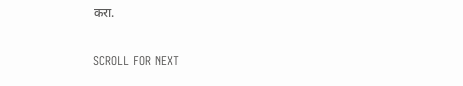करा.

SCROLL FOR NEXT